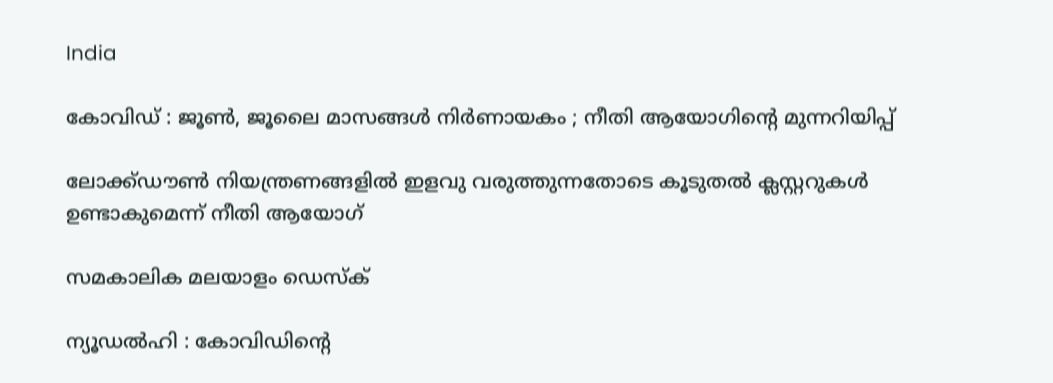India

കോവിഡ് : ജൂണ്‍, ജൂലൈ മാസങ്ങള്‍ നിര്‍ണായകം ; നീതി ആയോഗിന്റെ മുന്നറിയിപ്പ്

ലോക്ക്ഡൗണ്‍ നിയന്ത്രണങ്ങളില്‍ ഇളവു വരുത്തുന്നതോടെ കൂടുതല്‍ ക്ലസ്റ്ററുകള്‍ ഉണ്ടാകുമെന്ന് നീതി ആയോഗ്

സമകാലിക മലയാളം ഡെസ്ക്

ന്യൂഡല്‍ഹി : കോവിഡിന്റെ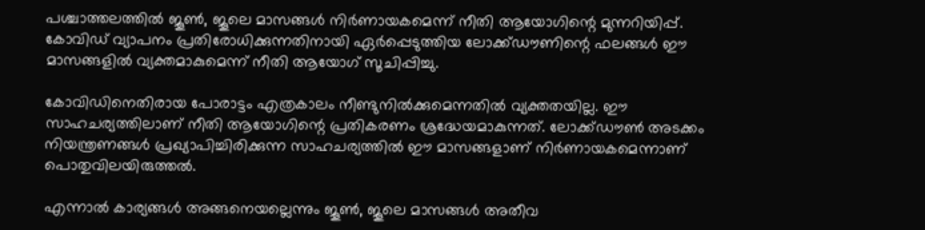പശ്ചാത്തലത്തില്‍ ജൂണ്‍, ജൂലെ മാസങ്ങള്‍ നിര്‍ണായകമെന്ന് നീതി ആയോഗിന്റെ മുന്നറിയിപ്പ്. കോവിഡ് വ്യാപനം പ്രതിരോധിക്കുന്നതിനായി ഏര്‍പ്പെടുത്തിയ ലോക്ക്ഡൗണിന്റെ ഫലങ്ങള്‍ ഈ മാസങ്ങളില്‍ വ്യക്തമാകുമെന്ന് നീതി ആയോഗ് സൂചിപ്പിച്ചു.

കോവിഡിനെതിരായ പോരാട്ടം എത്രകാലം നീണ്ടുനില്‍ക്കുമെന്നതില്‍ വ്യക്തതയില്ല. ഈ സാഹചര്യത്തിലാണ് നീതി ആയോഗിന്റെ പ്രതികരണം ശ്രദ്ധേയമാകുന്നത്. ലോക്ക്ഡൗണ്‍ അടക്കം നിയന്ത്രണങ്ങള്‍ പ്രഖ്യാപിച്ചിരിക്കുന്ന സാഹചര്യത്തില്‍ ഈ മാസങ്ങളാണ് നിര്‍ണായകമെന്നാണ് പൊതുവിലയിരുത്തല്‍.

എന്നാല്‍ കാര്യങ്ങള്‍ അങ്ങനെയല്ലെന്നും ജൂണ്‍, ജൂലെ മാസങ്ങള്‍ അതീവ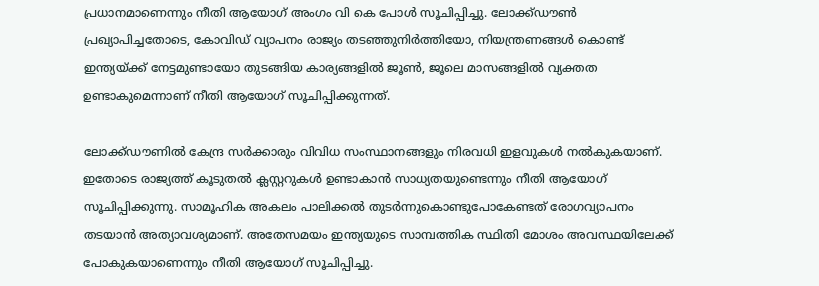പ്രധാനമാണെന്നും നീതി ആയോഗ് അംഗം വി കെ പോള്‍ സൂചിപ്പിച്ചു. ലോക്ക്ഡൗണ്‍ പ്രഖ്യാപിച്ചതോടെ, കോവിഡ് വ്യാപനം രാജ്യം തടഞ്ഞുനിര്‍ത്തിയോ, നിയന്ത്രണങ്ങള്‍ കൊണ്ട് ഇന്ത്യയ്ക്ക് നേട്ടമുണ്ടായോ തുടങ്ങിയ കാര്യങ്ങളില്‍ ജൂണ്‍, ജൂലെ മാസങ്ങളില്‍ വ്യക്തത ഉണ്ടാകുമെന്നാണ് നീതി ആയോഗ് സൂചിപ്പിക്കുന്നത്.

ലോക്ക്ഡൗണില്‍ കേന്ദ്ര സര്‍ക്കാരും വിവിധ സംസ്ഥാനങ്ങളും നിരവധി ഇളവുകള്‍ നല്‍കുകയാണ്. ഇതോടെ രാജ്യത്ത് കൂടുതല്‍ ക്ലസ്റ്ററുകള്‍ ഉണ്ടാകാന്‍ സാധ്യതയുണ്ടെന്നും നീതി ആയോഗ് സൂചിപ്പിക്കുന്നു. സാമൂഹിക അകലം പാലിക്കല്‍ തുടര്‍ന്നുകൊണ്ടുപോകേണ്ടത് രോഗവ്യാപനം തടയാന്‍ അത്യാവശ്യമാണ്. അതേസമയം ഇന്ത്യയുടെ സാമ്പത്തിക സ്ഥിതി മോശം അവസ്ഥയിലേക്ക് പോകുകയാണെന്നും നീതി ആയോഗ് സൂചിപ്പിച്ചു.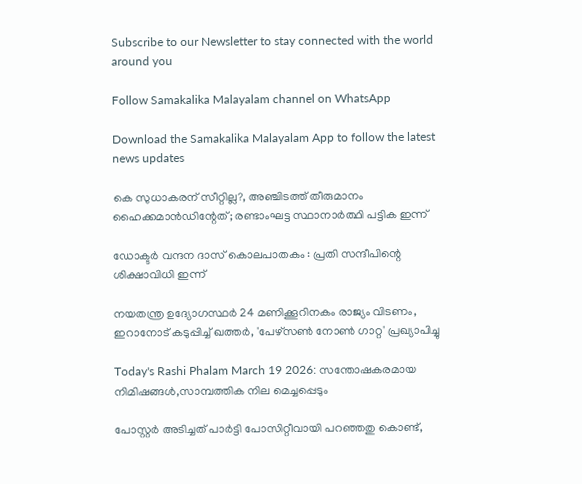Subscribe to our Newsletter to stay connected with the world around you

Follow Samakalika Malayalam channel on WhatsApp

Download the Samakalika Malayalam App to follow the latest news updates

കെ സുധാകരന് സീറ്റില്ല?, അഞ്ചിടത്ത് തീരുമാനം ഹൈക്കമാന്‍ഡിന്റേത്; രണ്ടാംഘട്ട സ്ഥാനാര്‍ത്ഥി പട്ടിക ഇന്ന്

ഡോക്ടർ വന്ദന ദാസ് കൊലപാതകം : പ്രതി സന്ദീപിന്റെ ശിക്ഷാവിധി ഇന്ന്

നയതന്ത്ര ഉദ്യോഗസ്ഥർ 24 മണിക്കൂറിനകം രാജ്യം വിടണം, ഇറാനോട് കടുപ്പിച്ച് ഖത്തർ, 'പേഴ്സൺ നോൺ ഗാറ്റ' പ്രഖ്യാപിച്ചു

Today's Rashi Phalam March 19 2026: സന്തോഷകരമായ നിമിഷങ്ങൾ,സാമ്പത്തിക നില മെച്ചപ്പെടും

പോസ്റ്റര്‍ അടിച്ചത് പാര്‍ട്ടി പോസിറ്റീവായി പറഞ്ഞതു കൊണ്ട്,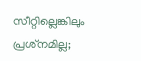സീറ്റില്ലെങ്കിലും പ്രശ്‌നമില്ല;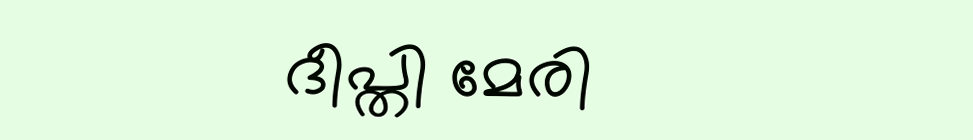ദീപ്തി മേരി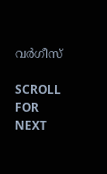വര്‍ഗീസ്

SCROLL FOR NEXT